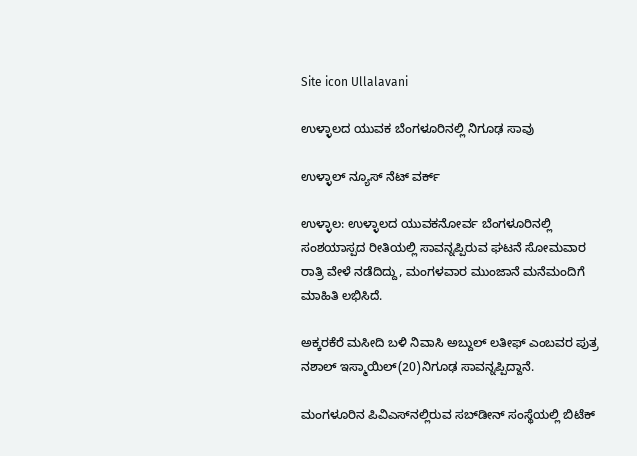Site icon Ullalavani

ಉಳ್ಳಾಲದ ಯುವಕ ಬೆಂಗಳೂರಿನಲ್ಲಿ ನಿಗೂಢ ಸಾವು

ಉಳ್ಳಾಲ್ ನ್ಯೂಸ್ ನೆಟ್ ವರ್ಕ್

ಉಳ್ಳಾಲ: ಉಳ್ಳಾಲದ ಯುವಕನೋರ್ವ ಬೆಂಗಳೂರಿನಲ್ಲಿ ಸಂಶಯಾಸ್ಪದ ರೀತಿಯಲ್ಲಿ ಸಾವನ್ನಪ್ಪಿರುವ ಘಟನೆ ಸೋಮವಾರ ರಾತ್ರಿ ವೇಳೆ ನಡೆದಿದ್ದು, ಮಂಗಳವಾರ ಮುಂಜಾನೆ ಮನೆಮಂದಿಗೆ ಮಾಹಿತಿ ಲಭಿಸಿದೆ.

ಅಕ್ಕರಕೆರೆ ಮಸೀದಿ ಬಳಿ ನಿವಾಸಿ ಅಬ್ದುಲ್ ಲತೀಫ್ ಎಂಬವರ ಪುತ್ರ ನಶಾಲ್ ಇಸ್ಮಾಯಿಲ್(20)ನಿಗೂಢ ಸಾವನ್ನಪ್ಪಿದ್ದಾನೆ.

ಮಂಗಳೂರಿನ ಪಿವಿಎಸ್‍ನಲ್ಲಿರುವ ಸಬ್‍ಡೀನ್ ಸಂಸ್ಥೆಯಲ್ಲಿ ಬಿಟೆಕ್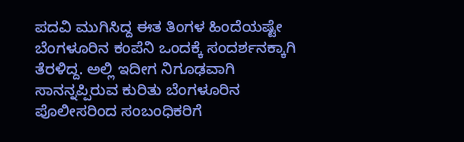ಪದವಿ ಮುಗಿಸಿದ್ದ ಈತ ತಿಂಗಳ ಹಿಂದೆಯಷ್ಟೇ ಬೆಂಗಳೂರಿನ ಕಂಪೆನಿ ಒಂದಕ್ಕೆ ಸಂದರ್ಶನಕ್ಕಾಗಿ ತೆರಳಿದ್ದ. ಅಲ್ಲಿ ಇದೀಗ ನಿಗೂಢವಾಗಿ ಸಾನನ್ನಪ್ಪಿರುವ ಕುರಿತು ಬೆಂಗಳೂರಿನ ಪೊಲೀಸರಿಂದ ಸಂಬಂಧಿಕರಿಗೆ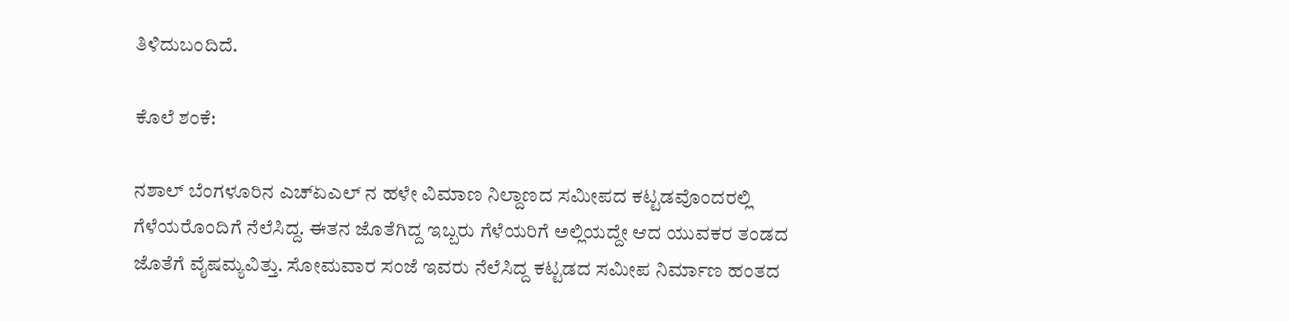ತಿಳಿದುಬಂದಿದೆ.

ಕೊಲೆ ಶಂಕೆ:

ನಶಾಲ್ ಬೆಂಗಳೂರಿನ ಎಚ್‍ಏಎಲ್ ನ ಹಳೇ ವಿಮಾಣ ನಿಲ್ದಾಣದ ಸಮೀಪದ ಕಟ್ಟಡವೊಂದರಲ್ಲಿ ಗೆಳೆಯರೊಂದಿಗೆ ನೆಲೆಸಿದ್ದ. ಈತನ ಜೊತೆಗಿದ್ದ ಇಬ್ಬರು ಗೆಳೆಯರಿಗೆ ಅಲ್ಲಿಯದ್ದೇ ಆದ ಯುವಕರ ತಂಡದ ಜೊತೆಗೆ ವೈಷಮ್ಯವಿತ್ತು. ಸೋಮವಾರ ಸಂಜೆ ಇವರು ನೆಲೆಸಿದ್ದ ಕಟ್ಟಡದ ಸಮೀಪ ನಿರ್ಮಾಣ ಹಂತದ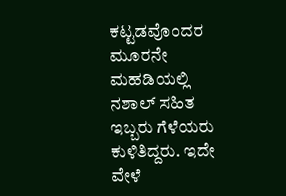ಕಟ್ಟಡವೊಂದರ ಮೂರನೇ ಮಹಡಿಯಲ್ಲಿ ನಶಾಲ್ ಸಹಿತ ಇಬ್ಬರು ಗೆಳೆಯರು ಕುಳಿತಿದ್ದರು. ಇದೇ ವೇಳೆ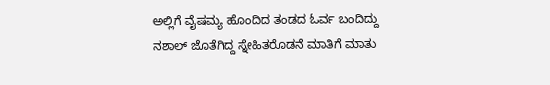ಅಲ್ಲಿಗೆ ವೈಷಮ್ಯ ಹೊಂದಿದ ತಂಡದ ಓರ್ವ ಬಂದಿದ್ದು ನಶಾಲ್ ಜೊತೆಗಿದ್ದ ಸ್ನೇಹಿತರೊಡನೆ ಮಾತಿಗೆ ಮಾತು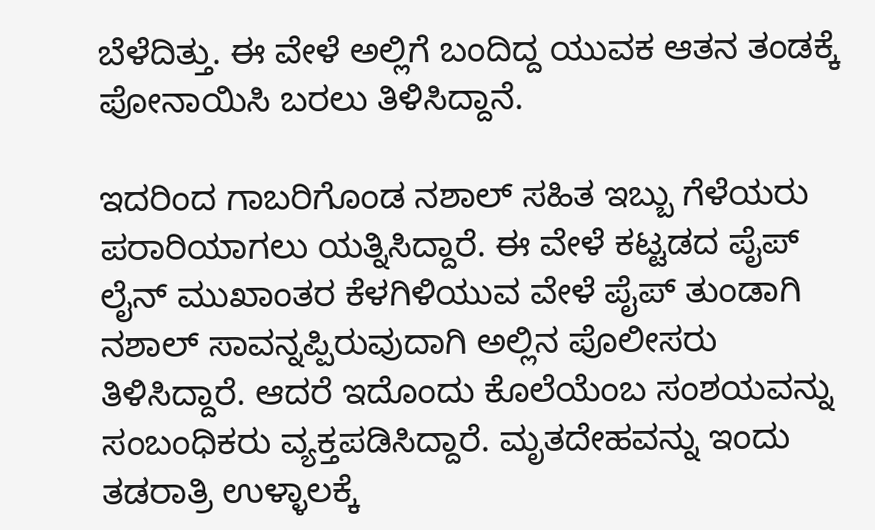ಬೆಳೆದಿತ್ತು. ಈ ವೇಳೆ ಅಲ್ಲಿಗೆ ಬಂದಿದ್ದ ಯುವಕ ಆತನ ತಂಡಕ್ಕೆ ಪೋನಾಯಿಸಿ ಬರಲು ತಿಳಿಸಿದ್ದಾನೆ.

ಇದರಿಂದ ಗಾಬರಿಗೊಂಡ ನಶಾಲ್ ಸಹಿತ ಇಬ್ಬು ಗೆಳೆಯರು ಪರಾರಿಯಾಗಲು ಯತ್ನಿಸಿದ್ದಾರೆ. ಈ ವೇಳೆ ಕಟ್ಟಡದ ಪೈಪ್ ಲೈನ್ ಮುಖಾಂತರ ಕೆಳಗಿಳಿಯುವ ವೇಳೆ ಪೈಪ್ ತುಂಡಾಗಿ ನಶಾಲ್ ಸಾವನ್ನಪ್ಪಿರುವುದಾಗಿ ಅಲ್ಲಿನ ಪೊಲೀಸರು ತಿಳಿಸಿದ್ದಾರೆ. ಆದರೆ ಇದೊಂದು ಕೊಲೆಯೆಂಬ ಸಂಶಯವನ್ನು ಸಂಬಂಧಿಕರು ವ್ಯಕ್ತಪಡಿಸಿದ್ದಾರೆ. ಮೃತದೇಹವನ್ನು ಇಂದು ತಡರಾತ್ರಿ ಉಳ್ಳಾಲಕ್ಕೆ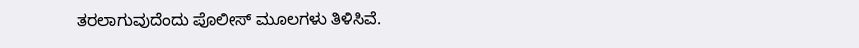ತರಲಾಗುವುದೆಂದು ಪೊಲೀಸ್ ಮೂಲಗಳು ತಿಳಿಸಿವೆ.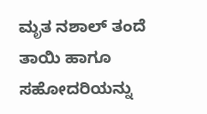ಮೃತ ನಶಾಲ್ ತಂದೆ ತಾಯಿ ಹಾಗೂ ಸಹೋದರಿಯನ್ನು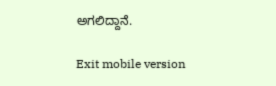ಅಗಲಿದ್ದಾನೆ.

Exit mobile version